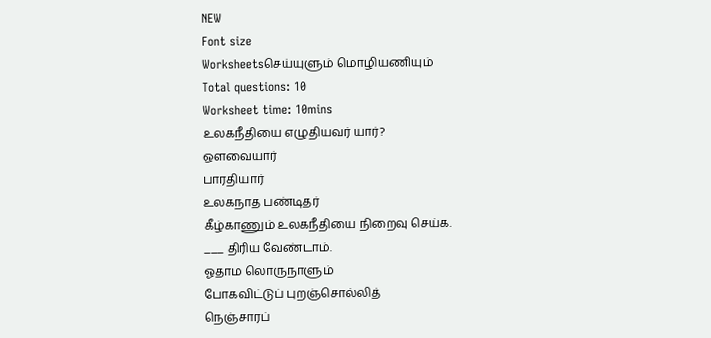NEW
Font size
Worksheetsசெய்யுளும் மொழியணியும்
Total questions: 10
Worksheet time: 10mins
உலகநீதியை எழுதியவர் யார்?
ஔவையார்
பாரதியார்
உலகநாத பண்டிதர்
கீழ்காணும் உலகநீதியை நிறைவு செய்க.
___ திரிய வேண்டாம்.
ஓதாம லொருநாளும்
போகவிட்டுப் புறஞ்சொல்லித்
நெஞ்சாரப்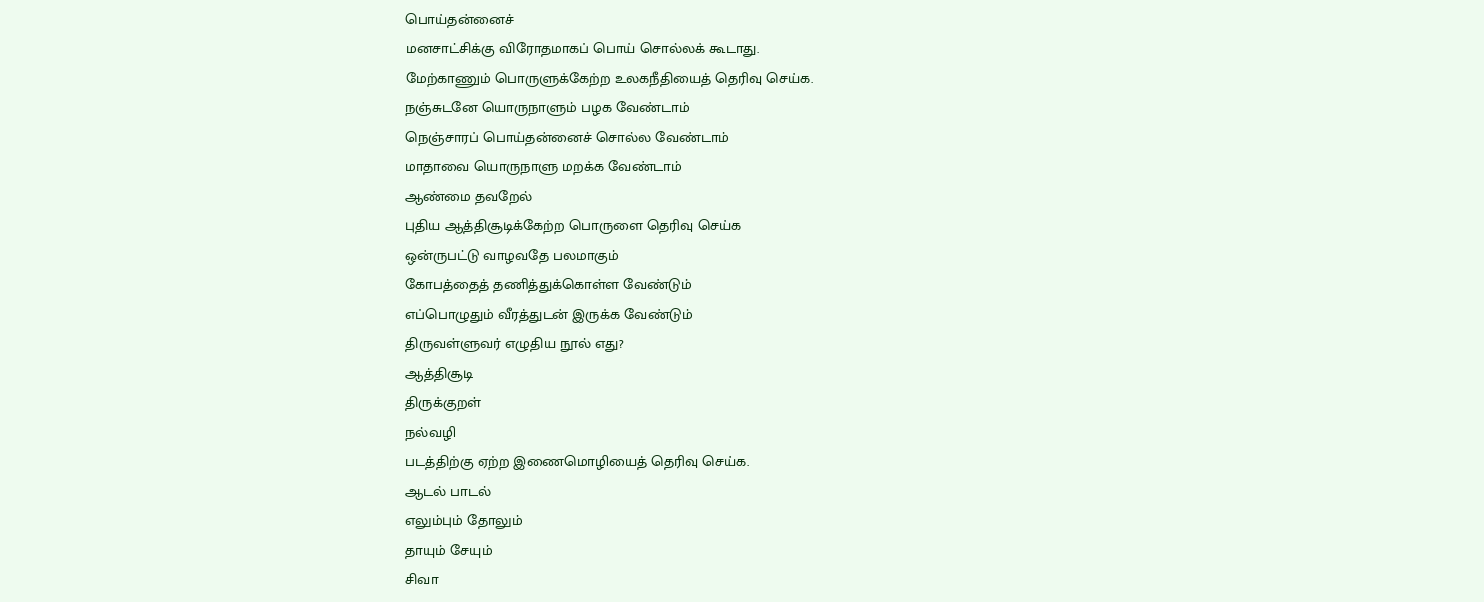பொய்தன்னைச்
மனசாட்சிக்கு விரோதமாகப் பொய் சொல்லக் கூடாது.
மேற்காணும் பொருளுக்கேற்ற உலகநீதியைத் தெரிவு செய்க.
நஞ்சுடனே யொருநாளும் பழக வேண்டாம்
நெஞ்சாரப் பொய்தன்னைச் சொல்ல வேண்டாம்
மாதாவை யொருநாளு மறக்க வேண்டாம்
ஆண்மை தவறேல்
புதிய ஆத்திசூடிக்கேற்ற பொருளை தெரிவு செய்க
ஒன்ருபட்டு வாழவதே பலமாகும்
கோபத்தைத் தணித்துக்கொள்ள வேண்டும்
எப்பொழுதும் வீரத்துடன் இருக்க வேண்டும்
திருவள்ளுவர் எழுதிய நூல் எது?
ஆத்திசூடி
திருக்குறள்
நல்வழி
படத்திற்கு ஏற்ற இணைமொழியைத் தெரிவு செய்க.
ஆடல் பாடல்
எலும்பும் தோலும்
தாயும் சேயும்
சிவா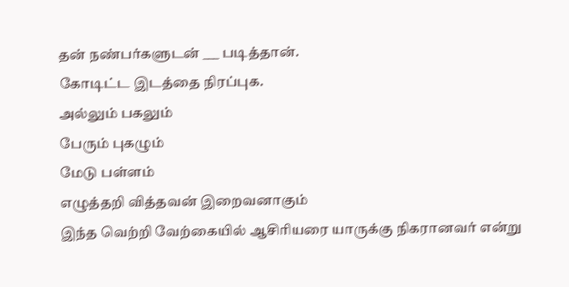தன் நண்பர்களுடன் ___ படித்தான்.
கோடிட்ட இடத்தை நிரப்புக.
அல்லும் பகலும்
பேரும் புகழும்
மேடு பள்ளம்
எழுத்தறி வித்தவன் இறைவனாகும்
இந்த வெற்றி வேற்கையில் ஆசிரியரை யாருக்கு நிகரானவர் என்று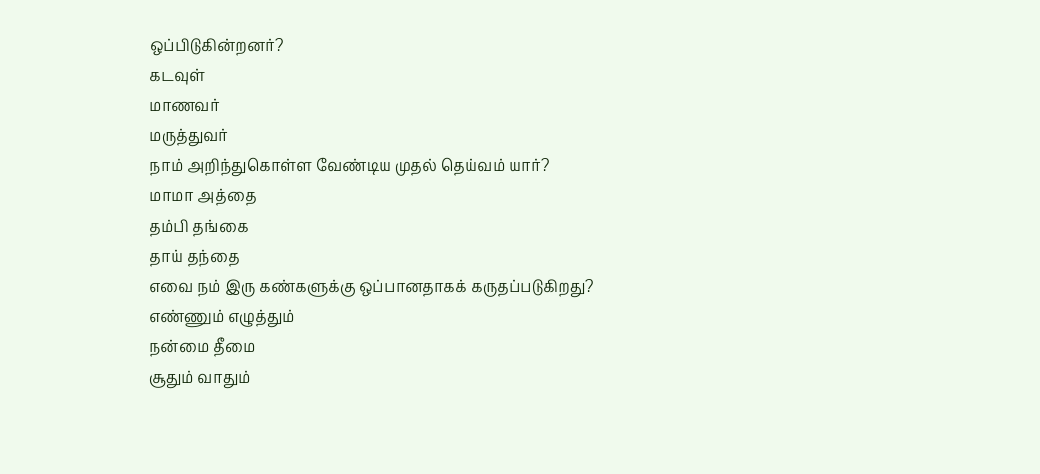ஒப்பிடுகின்றனர்?
கடவுள்
மாணவர்
மருத்துவர்
நாம் அறிந்துகொள்ள வேண்டிய முதல் தெய்வம் யார்?
மாமா அத்தை
தம்பி தங்கை
தாய் தந்தை
எவை நம் இரு கண்களுக்கு ஒப்பானதாகக் கருதப்படுகிறது?
எண்ணும் எழுத்தும்
நன்மை தீமை
சூதும் வாதும்